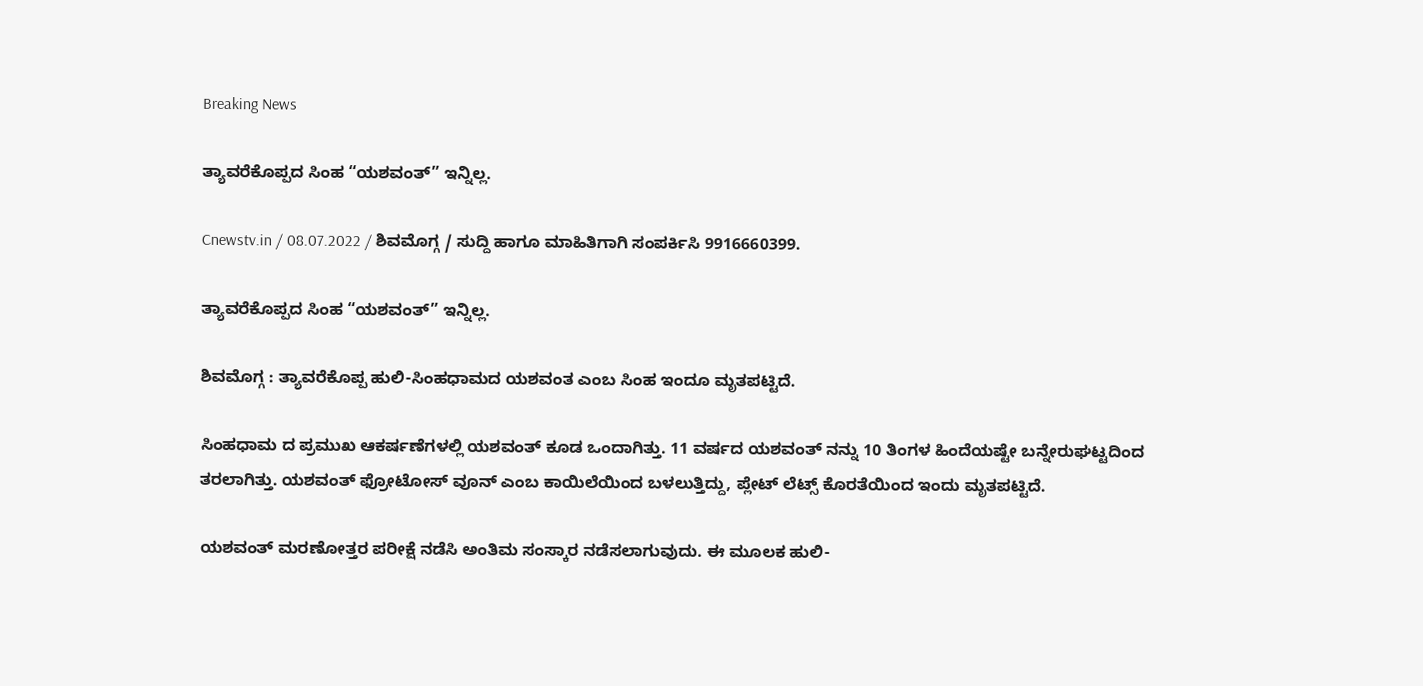Breaking News

ತ್ಯಾವರೆಕೊಪ್ಪದ ಸಿಂಹ “ಯಶವಂತ್” ಇನ್ನಿಲ್ಲ.

Cnewstv.in / 08.07.2022 / ಶಿವಮೊಗ್ಗ / ಸುದ್ದಿ ಹಾಗೂ ಮಾಹಿತಿಗಾಗಿ ಸಂಪರ್ಕಿಸಿ 9916660399.

ತ್ಯಾವರೆಕೊಪ್ಪದ ಸಿಂಹ “ಯಶವಂತ್” ಇನ್ನಿಲ್ಲ.

ಶಿವಮೊಗ್ಗ : ತ್ಯಾವರೆಕೊಪ್ಪ ಹುಲಿ-ಸಿಂಹಧಾಮದ ಯಶವಂತ ಎಂಬ ಸಿಂಹ ಇಂದೂ ಮೃತಪಟ್ಟಿದೆ.

ಸಿಂಹಧಾಮ ದ ಪ್ರಮುಖ ಆಕರ್ಷಣೆಗಳಲ್ಲಿ ಯಶವಂತ್ ಕೂಡ ಒಂದಾಗಿತ್ತು. 11 ವರ್ಷದ ಯಶವಂತ್ ನನ್ನು 10 ತಿಂಗಳ ಹಿಂದೆಯಷ್ಟೇ ಬನ್ನೇರುಘಟ್ಟದಿಂದ ತರಲಾಗಿತ್ತು. ಯಶವಂತ್ ಫ್ರೋಟೋಸ್ ವೂನ್ ಎಂಬ ಕಾಯಿಲೆಯಿಂದ ಬಳಲುತ್ತಿದ್ದು, ಪ್ಲೇಟ್ ಲೆಟ್ಸ್ ಕೊರತೆಯಿಂದ ಇಂದು ಮೃತಪಟ್ಟಿದೆ.

ಯಶವಂತ್ ಮರಣೋತ್ತರ ಪರೀಕ್ಷೆ ನಡೆಸಿ ಅಂತಿಮ ಸಂಸ್ಕಾರ ನಡೆಸಲಾಗುವುದು. ಈ ಮೂಲಕ ಹುಲಿ-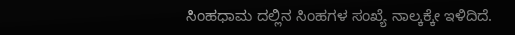ಸಿಂಹಧಾಮ ದಲ್ಲಿನ ಸಿಂಹಗಳ ಸಂಖ್ಯೆ ನಾಲ್ಕಕ್ಕೇ ಇಳಿದಿದೆ.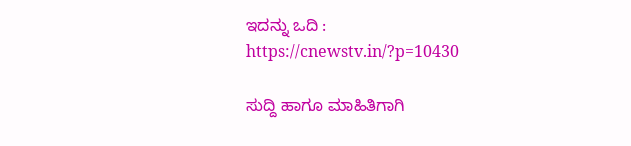ಇದನ್ನು ಒದಿ : https://cnewstv.in/?p=10430

ಸುದ್ದಿ ಹಾಗೂ ಮಾಹಿತಿಗಾಗಿ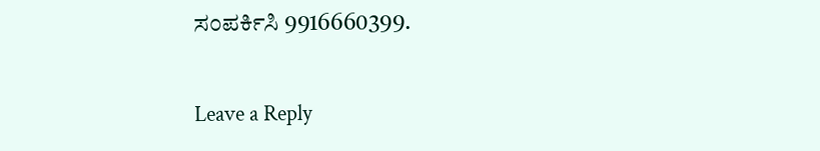ಸಂಪರ್ಕಿಸಿ 9916660399.

Leave a Reply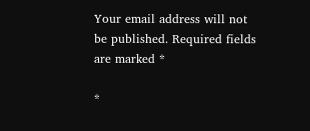Your email address will not be published. Required fields are marked *

*